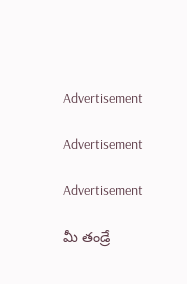Advertisement

Advertisement

Advertisement

మీ తండ్రే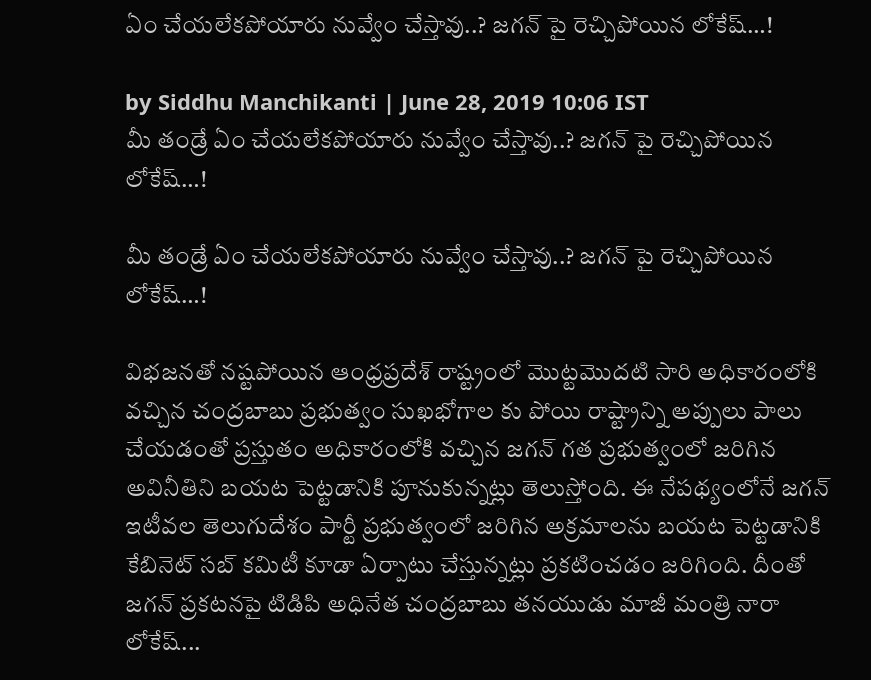ఏం చేయలేకపోయారు నువ్వేం చేస్తావు..? జగన్ పై రెచ్చిపోయిన లోకేష్…!

by Siddhu Manchikanti | June 28, 2019 10:06 IST
మీ తండ్రే ఏం చేయలేకపోయారు నువ్వేం చేస్తావు..? జగన్ పై రెచ్చిపోయిన లోకేష్…!

మీ తండ్రే ఏం చేయలేకపోయారు నువ్వేం చేస్తావు..? జగన్ పై రెచ్చిపోయిన లోకేష్…!

విభజనతో నష్టపోయిన ఆంధ్రప్రదేశ్ రాష్ట్రంలో మొట్టమొదటి సారి అధికారంలోకి వచ్చిన చంద్రబాబు ప్రభుత్వం సుఖభోగాల కు పోయి రాష్ట్రాన్ని అప్పులు పాలు చేయడంతో ప్రస్తుతం అధికారంలోకి వచ్చిన జగన్ గత ప్రభుత్వంలో జరిగిన అవినీతిని బయట పెట్టడానికి పూనుకున్నట్లు తెలుస్తోంది. ఈ నేపథ్యంలోనే జగన్ ఇటీవల తెలుగుదేశం పార్టీ ప్రభుత్వంలో జరిగిన అక్రమాలను బయట పెట్టడానికి కేబినెట్ సబ్ కమిటీ కూడా ఏర్పాటు చేస్తున్నట్లు ప్రకటించడం జరిగింది. దీంతో జగన్ ప్రకటనపై టిడిపి అధినేత చంద్రబాబు తనయుడు మాజీ మంత్రి నారా లోకేష్...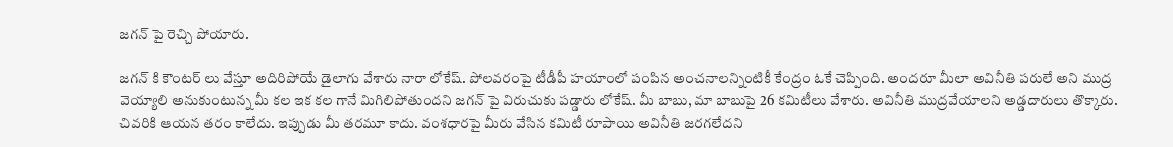జగన్ పై రెచ్చి పోయారు.

జగన్ కి కౌంటర్ లు వేస్తూ అదిరిపోయే డైలాగు వేశారు నారా లోకేష్. పోల‌వ‌రంపై టీడీపీ హ‌యాంలో పంపిన అంచ‌నాల‌న్నింటికీ కేంద్రం ఓకే చెప్పింది. అందరూ మీలా అవినీతి పరులే అని ముద్ర వెయ్యాలి అనుకుంటున్న మీ కల ఇక కల గానే మిగిలిపోతుందని జగన్ పై విరుచుకు పడ్డారు లోకేష్. మీ బాబు, మా బాబుపై 26 క‌మిటీలు వేశారు. అవినీతి ముద్ర‌వేయాల‌ని అడ్డ‌దారులు తొక్కారు. చివ‌రికి ఆయ‌న త‌రం కాలేదు. ఇప్పుడు మీ త‌ర‌మూ కాదు. వంశ‌ధార‌పై మీరు వేసిన క‌మిటీ రూపాయి అవినీతి జ‌ర‌గ‌లేద‌ని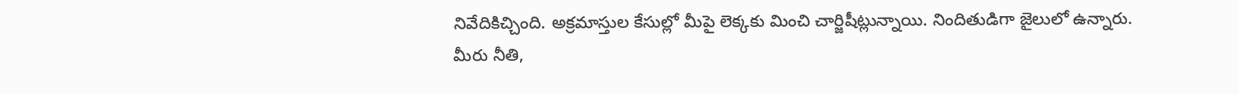నివేదికిచ్చింది. అక్ర‌మాస్తుల కేసుల్లో మీపై లెక్క‌కు మించి చార్జిషీట్లున్నాయి. నిందితుడిగా జైలులో ఉన్నారు. మీరు నీతి,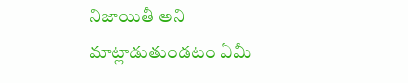నిజాయితీ అని మాట్లాడుతుండ‌టం ఏమీ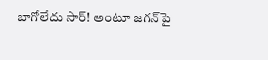బాగోలేదు సార్‌! అంటూ జగన్‌పై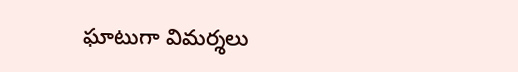ఘాటుగా విమర్శలు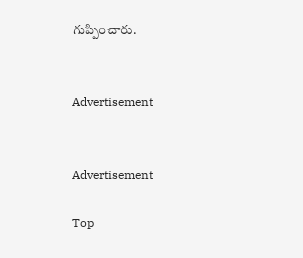గుప్పించారు.


Advertisement


Advertisement

Top